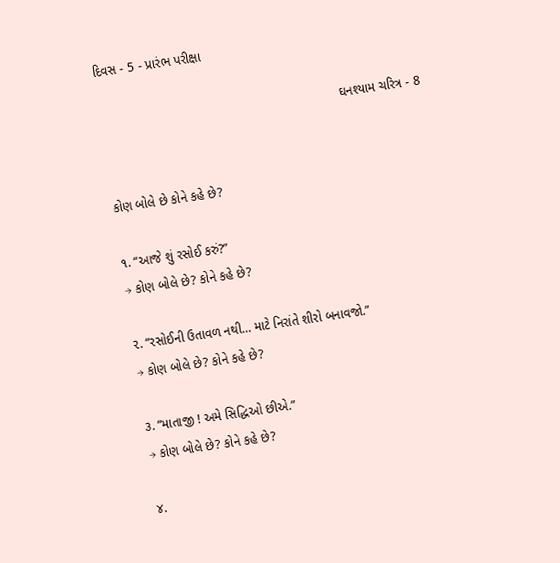દિવસ - 5 - પ્રારંભ પરીક્ષા

                                                                   ઘનશ્યામ ચરિત્ર - 8


કોણ બોલે છે કોને કહે છે?

૧. “આજે શું રસોઈ કરું?”
→ કોણ બોલે છે? કોને કહે છે?

૨. “રસોઈની ઉતાવળ નથી… માટે નિરાંતે શીરો બનાવજો.”
→ કોણ બોલે છે? કોને કહે છે?

૩. “માતાજી ! અમે સિદ્ધિઓ છીએ.”
→ કોણ બોલે છે? કોને કહે છે?

૪.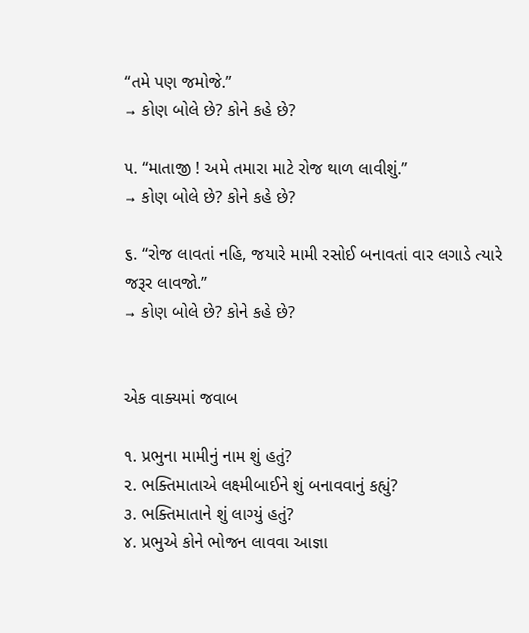“તમે પણ જમોજે.”
→ કોણ બોલે છે? કોને કહે છે?

૫. “માતાજી ! અમે તમારા માટે રોજ થાળ લાવીશું.”
→ કોણ બોલે છે? કોને કહે છે?

૬. “રોજ લાવતાં નહિ, જયારે મામી રસોઈ બનાવતાં વાર લગાડે ત્યારે જરૂર લાવજો.”
→ કોણ બોલે છે? કોને કહે છે?


એક વાક્યમાં જવાબ

૧. પ્રભુના મામીનું નામ શું હતું?
૨. ભક્તિમાતાએ લક્ષ્મીબાઈને શું બનાવવાનું કહ્યું?
૩. ભક્તિમાતાને શું લાગ્યું હતું?
૪. પ્રભુએ કોને ભોજન લાવવા આજ્ઞા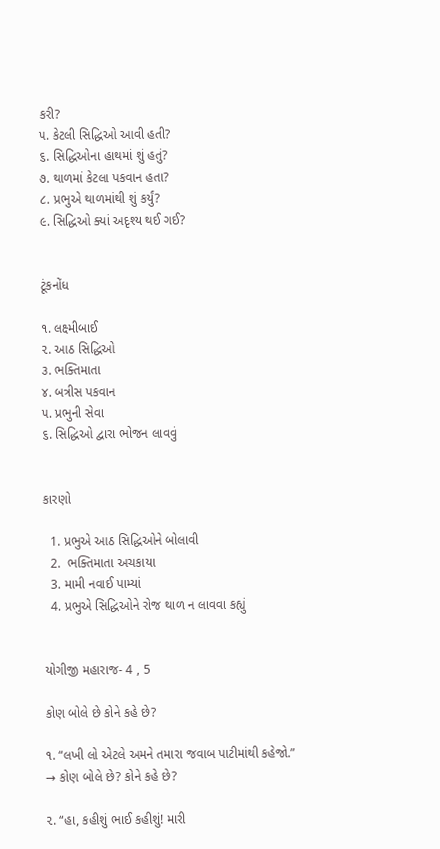કરી?
૫. કેટલી સિદ્ધિઓ આવી હતી?
૬. સિદ્ધિઓના હાથમાં શું હતું?
૭. થાળમાં કેટલા પકવાન હતા?
૮. પ્રભુએ થાળમાંથી શું કર્યું?
૯. સિદ્ધિઓ ક્યાં અદૃશ્ય થઈ ગઈ?


ટૂંકનોંધ

૧. લક્ષ્મીબાઈ
૨. આઠ સિદ્ધિઓ
૩. ભક્તિમાતા
૪. બત્રીસ પકવાન
૫. પ્રભુની સેવા
૬. સિદ્ધિઓ દ્વારા ભોજન લાવવું


કારણો

  1. પ્રભુએ આઠ સિદ્ધિઓને બોલાવી
  2.  ભક્તિમાતા અચકાયા
  3. મામી નવાઈ પામ્યાં
  4. પ્રભુએ સિદ્ધિઓને રોજ થાળ ન લાવવા કહ્યું


યોગીજી મહારાજ- 4 , 5

કોણ બોલે છે કોને કહે છે?

૧. “લખી લો એટલે અમને તમારા જવાબ પાટીમાંથી કહેજો.”
→ કોણ બોલે છે? કોને કહે છે?

૨. “હા, કહીશું ભાઈ કહીશું! મારી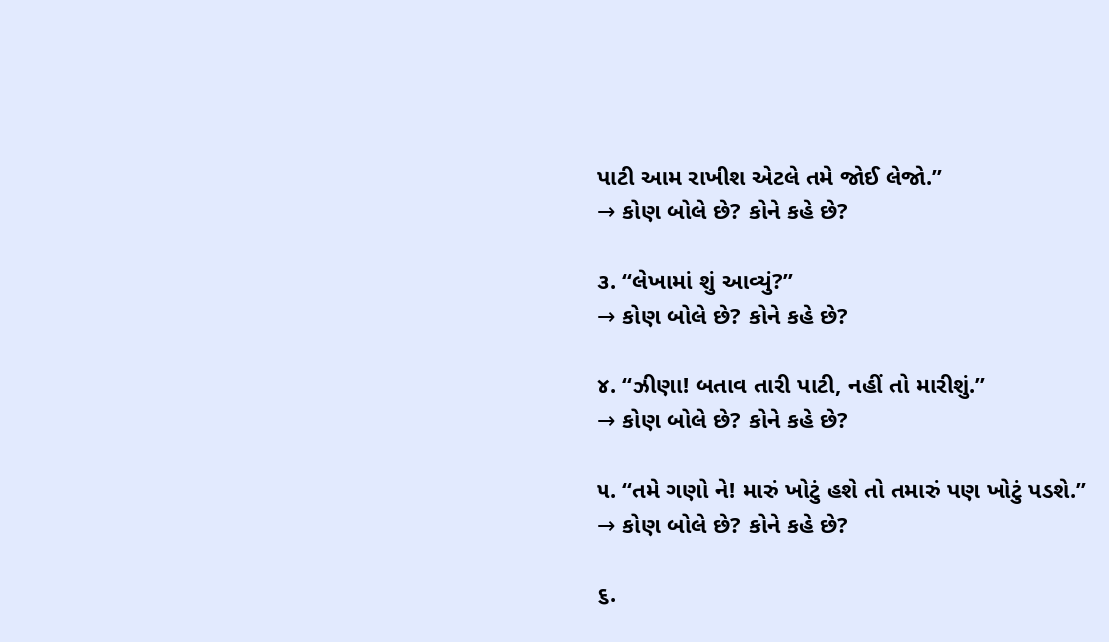પાટી આમ રાખીશ એટલે તમે જોઈ લેજો.”
→ કોણ બોલે છે? કોને કહે છે?

૩. “લેખામાં શું આવ્યું?”
→ કોણ બોલે છે? કોને કહે છે?

૪. “ઝીણા! બતાવ તારી પાટી, નહીં તો મારીશું.”
→ કોણ બોલે છે? કોને કહે છે?

૫. “તમે ગણો ને! મારું ખોટું હશે તો તમારું પણ ખોટું પડશે.”
→ કોણ બોલે છે? કોને કહે છે?

૬.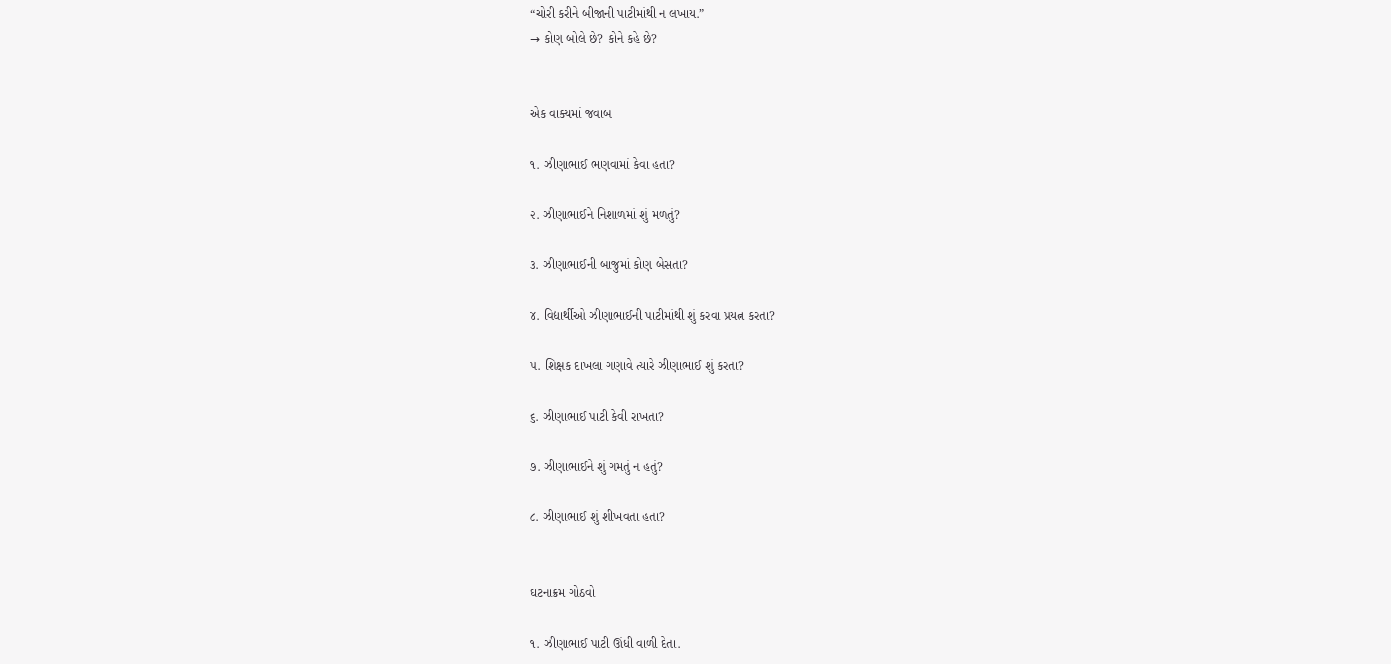“ચોરી કરીને બીજાની પાટીમાંથી ન લખાય.”
→ કોણ બોલે છે? કોને કહે છે?


એક વાક્યમાં જવાબ

૧. ઝીણાભાઈ ભણવામાં કેવા હતા?

૨. ઝીણાભાઈને નિશાળમાં શું મળતું?

૩. ઝીણાભાઈની બાજુમાં કોણ બેસતા?

૪. વિદ્યાર્થીઓ ઝીણાભાઈની પાટીમાંથી શું કરવા પ્રયત્ન કરતા?

૫. શિક્ષક દાખલા ગણાવે ત્યારે ઝીણાભાઈ શું કરતા?

૬. ઝીણાભાઈ પાટી કેવી રાખતા?

૭. ઝીણાભાઈને શું ગમતું ન હતું?

૮. ઝીણાભાઈ શું શીખવતા હતા?


ઘટનાક્રમ ગોઠવો

૧. ઝીણાભાઈ પાટી ઊંધી વાળી દેતા.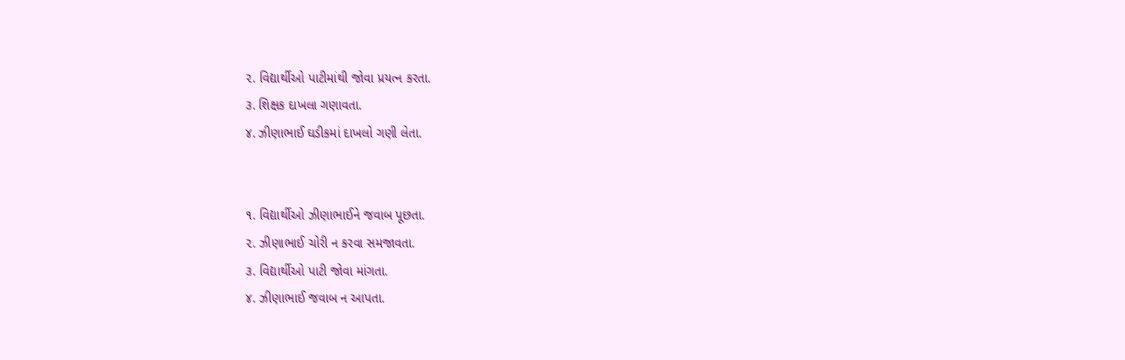૨. વિદ્યાર્થીઓ પાટીમાંથી જોવા પ્રયત્ન કરતા.
૩. શિક્ષક દાખલા ગણાવતા.
૪. ઝીણાભાઈ ઘડીકમાં દાખલો ગણી લેતા.


૧. વિદ્યાર્થીઓ ઝીણાભાઈને જવાબ પૂછતા.
૨. ઝીણાભાઈ ચોરી ન કરવા સમજાવતા.
૩. વિદ્યાર્થીઓ પાટી જોવા માંગતા.
૪. ઝીણાભાઈ જવાબ ન આપતા.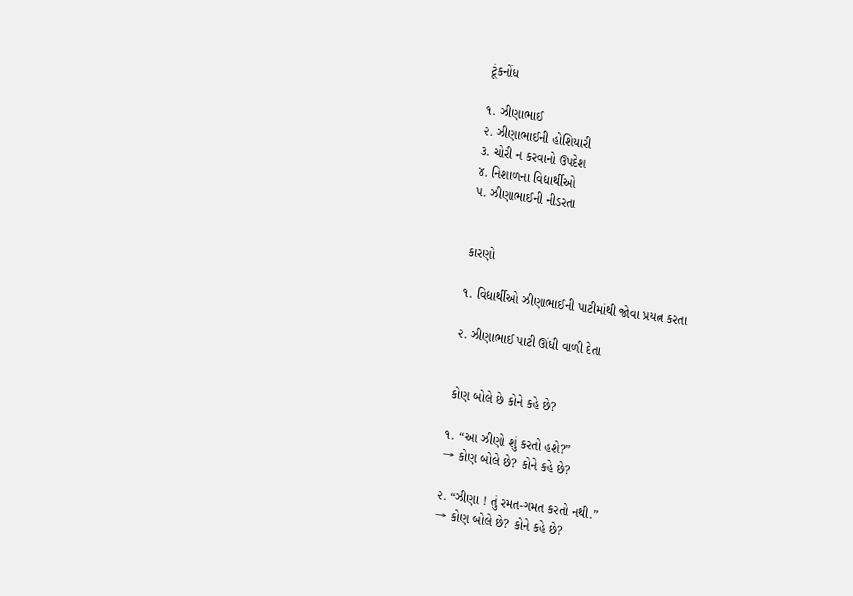ટૂંકનોંધ

૧. ઝીણાભાઈ
૨. ઝીણાભાઈની હોશિયારી
૩. ચોરી ન કરવાનો ઉપદેશ
૪. નિશાળના વિદ્યાર્થીઓ
૫. ઝીણાભાઈની નીડરતા


કારણો

૧. વિદ્યાર્થીઓ ઝીણાભાઈની પાટીમાંથી જોવા પ્રયત્ન કરતા

૨. ઝીણાભાઈ પાટી ઊંધી વાળી દેતા


કોણ બોલે છે કોને કહે છે?

૧. “આ ઝીણો શું કરતો હશે?”
→ કોણ બોલે છે? કોને કહે છે?

૨. “ઝીણા ! તું રમત-ગમત કરતો નથી.”
→ કોણ બોલે છે? કોને કહે છે?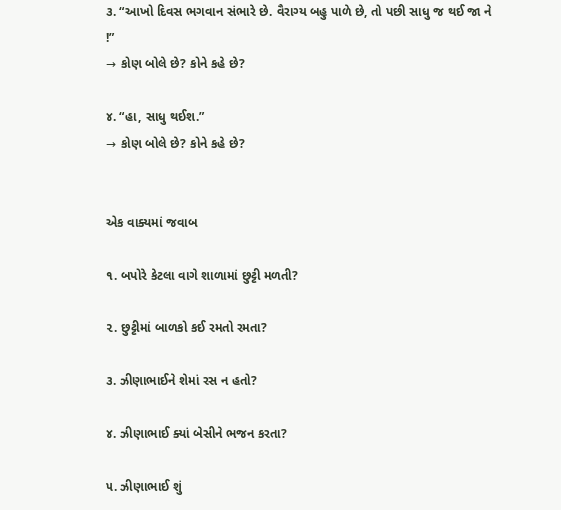૩. “આખો દિવસ ભગવાન સંભારે છે. વૈરાગ્ય બહુ પાળે છે, તો પછી સાધુ જ થઈ જા ને !”
→ કોણ બોલે છે? કોને કહે છે?

૪. “હા, સાધુ થઈશ.”
→ કોણ બોલે છે? કોને કહે છે?


એક વાક્યમાં જવાબ

૧. બપોરે કેટલા વાગે શાળામાં છુટ્ટી મળતી?

૨. છુટ્ટીમાં બાળકો કઈ રમતો રમતા?

૩. ઝીણાભાઈને શેમાં રસ ન હતો?

૪. ઝીણાભાઈ ક્યાં બેસીને ભજન કરતા?

૫. ઝીણાભાઈ શું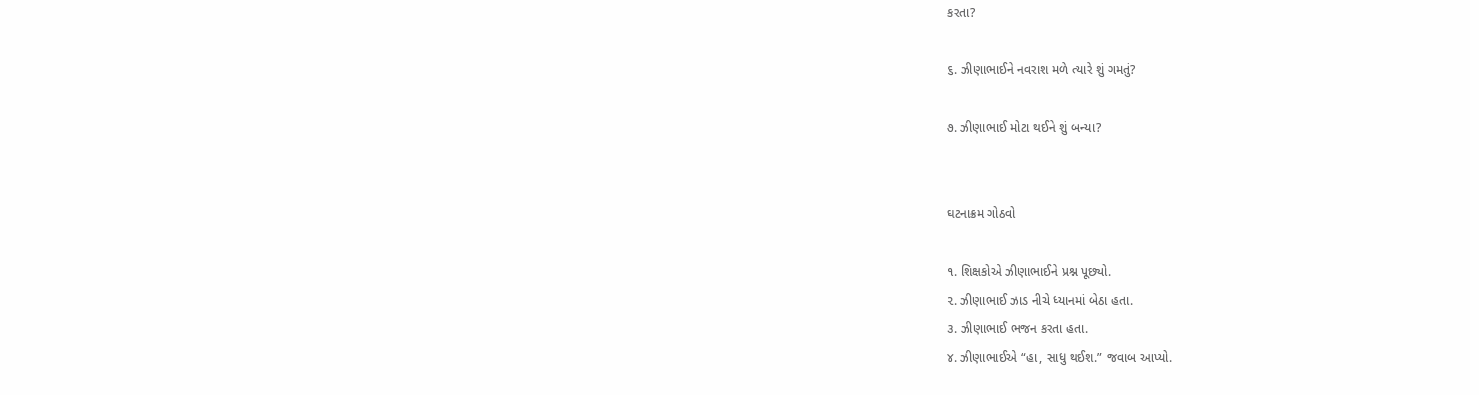કરતા?

૬. ઝીણાભાઈને નવરાશ મળે ત્યારે શું ગમતું?

૭. ઝીણાભાઈ મોટા થઈને શું બન્યા?


ઘટનાક્રમ ગોઠવો

૧. શિક્ષકોએ ઝીણાભાઈને પ્રશ્ન પૂછ્યો.
૨. ઝીણાભાઈ ઝાડ નીચે ધ્યાનમાં બેઠા હતા.
૩. ઝીણાભાઈ ભજન કરતા હતા.
૪. ઝીણાભાઈએ “હા, સાધુ થઈશ.” જવાબ આપ્યો.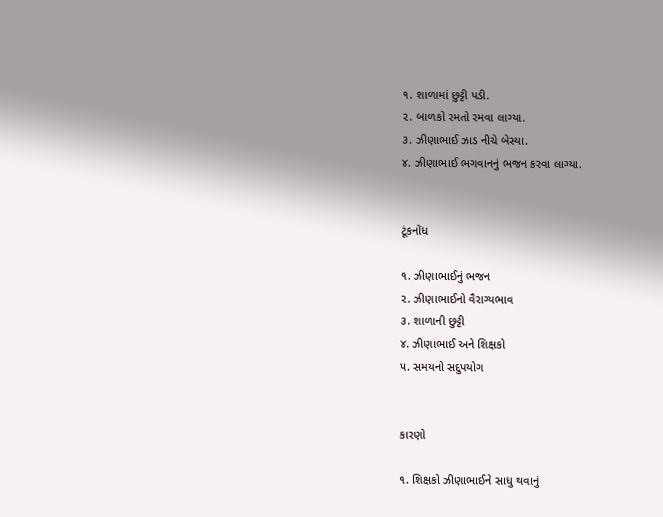૧. શાળામાં છુટ્ટી પડી.
૨. બાળકો રમતો રમવા લાગ્યા.
૩. ઝીણાભાઈ ઝાડ નીચે બેસ્યા.
૪. ઝીણાભાઈ ભગવાનનું ભજન કરવા લાગ્યા.


ટૂંકનોંધ

૧. ઝીણાભાઈનું ભજન
૨. ઝીણાભાઈનો વૈરાગ્યભાવ
૩. શાળાની છુટ્ટી
૪. ઝીણાભાઈ અને શિક્ષકો
૫. સમયનો સદુપયોગ


કારણો

૧. શિક્ષકો ઝીણાભાઈને સાધુ થવાનું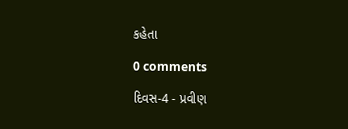કહેતા

0 comments

દિવસ-4 - પ્રવીણ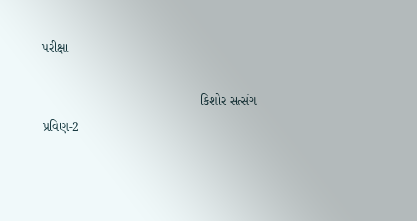પરીક્ષા

                                            કિશોર સત્સંગ પ્રવિણ-2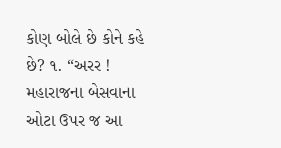કોણ બોલે છે કોને કહે છે? ૧. “અરર ! મહારાજના બેસવાના ઓટા ઉપર જ આ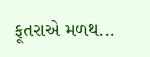ફૂતરાએ મળથ...